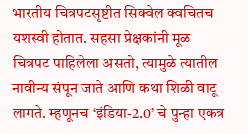भारतीय चित्रपटसृष्टीत सिक्वेल क्वचितच यशस्वी होतात. सहसा प्रेक्षकांनी मूळ चित्रपट पाहिलेला असतो, त्यामुळे त्यातील नावीन्य संपून जाते आणि कथा शिळी वाटू लागते. म्हणूनच ‘इंडिया-2.0’ चे पुन्हा एकत्र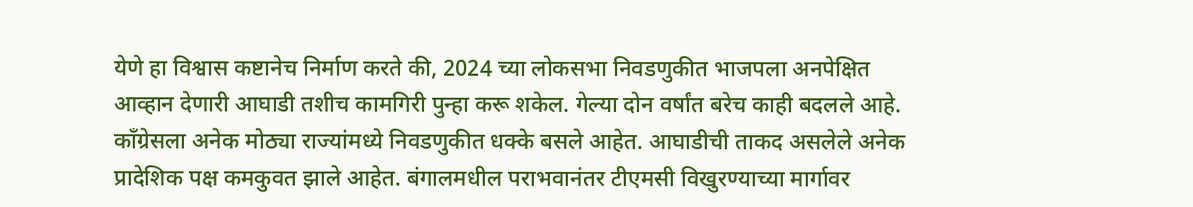येणे हा विश्वास कष्टानेच निर्माण करते की, 2024 च्या लोकसभा निवडणुकीत भाजपला अनपेक्षित आव्हान देणारी आघाडी तशीच कामगिरी पुन्हा करू शकेल. गेल्या दोन वर्षांत बरेच काही बदलले आहे. काँग्रेसला अनेक मोठ्या राज्यांमध्ये निवडणुकीत धक्के बसले आहेत. आघाडीची ताकद असलेले अनेक प्रादेशिक पक्ष कमकुवत झाले आहेत. बंगालमधील पराभवानंतर टीएमसी विखुरण्याच्या मार्गावर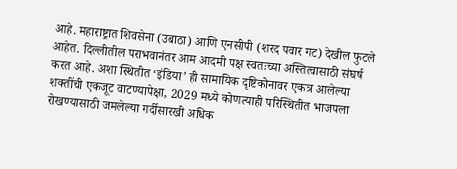आहे. महाराष्ट्रात शिवसेना (उबाठा) आणि एनसीपी (शरद पवार गट) देखील फुटले आहेत. दिल्लीतील पराभवानंतर आम आदमी पक्ष स्वतःच्या अस्तित्वासाठी संघर्ष करत आहे. अशा स्थितीत ‘इंडिया’ ही सामायिक दृष्टिकोनावर एकत्र आलेल्या शक्तींची एकजूट वाटण्यापेक्षा, 2029 मध्ये कोणत्याही परिस्थितीत भाजपला रोखण्यासाठी जमलेल्या गर्दीसारखी अधिक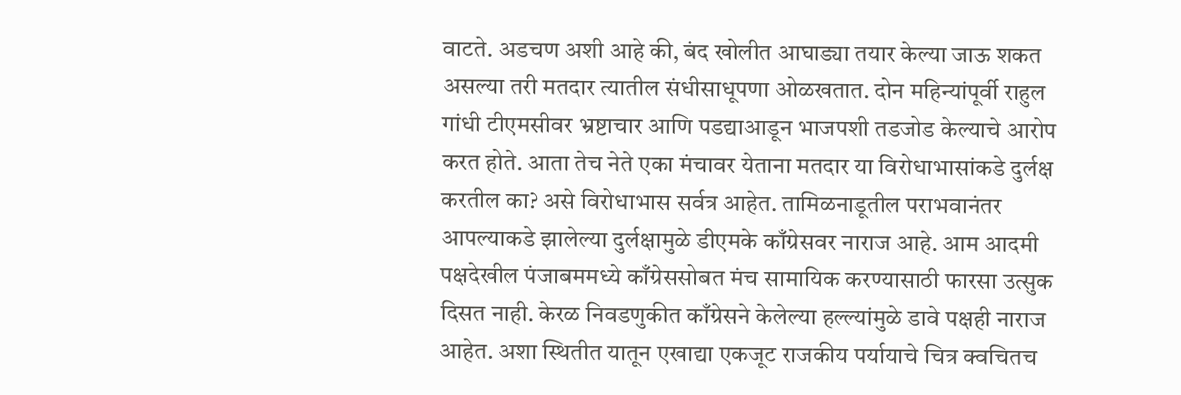वाटते. अडचण अशी आहे की, बंद खोलीत आघाड्या तयार केल्या जाऊ शकत असल्या तरी मतदार त्यातील संधीसाधूपणा ओळखतात. दोन महिन्यांपूर्वी राहुल गांधी टीएमसीवर भ्रष्टाचार आणि पडद्याआडून भाजपशी तडजोड केल्याचे आरोप करत होते. आता तेच नेते एका मंचावर येताना मतदार या विरोधाभासांकडे दुर्लक्ष करतील का? असे विरोधाभास सर्वत्र आहेत. तामिळनाडूतील पराभवानंतर आपल्याकडे झालेल्या दुर्लक्षामुळे डीएमके काँग्रेसवर नाराज आहे. आम आदमी पक्षदेखील पंजाबममध्ये काँग्रेससोबत मंच सामायिक करण्यासाठी फारसा उत्सुक दिसत नाही. केरळ निवडणुकीत काँग्रेसने केलेल्या हल्ल्यांमुळे डावे पक्षही नाराज आहेत. अशा स्थितीत यातून एखाद्या एकजूट राजकीय पर्यायाचे चित्र क्वचितच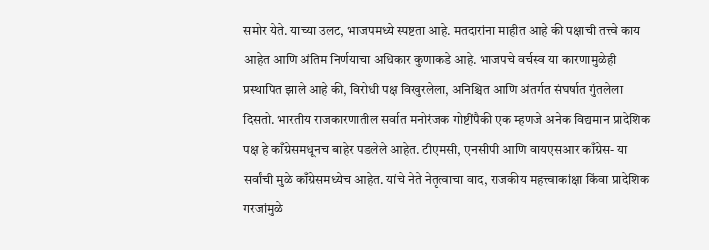समोर येते. याच्या उलट, भाजपमध्ये स्पष्टता आहे. मतदारांना माहीत आहे की पक्षाची तत्त्वे काय आहेत आणि अंतिम निर्णयाचा अधिकार कुणाकडे आहे. भाजपचे वर्चस्व या कारणामुळेही प्रस्थापित झाले आहे की, विरोधी पक्ष विखुरलेला, अनिश्चित आणि अंतर्गत संघर्षात गुंतलेला दिसतो. भारतीय राजकारणातील सर्वात मनोरंजक गोष्टींपैकी एक म्हणजे अनेक विद्यमान प्रादेशिक पक्ष हे काँग्रेसमधूनच बाहेर पडलेले आहेत. टीएमसी, एनसीपी आणि वायएसआर काँग्रेस- या सर्वांची मुळे काँग्रेसमध्येच आहेत. यांचे नेते नेतृत्वाचा वाद, राजकीय महत्त्वाकांक्षा किंवा प्रादेशिक गरजांमुळे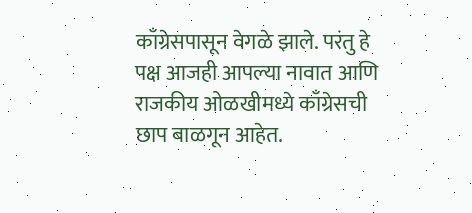काँग्रेसपासून वेगळे झाले. परंतु हे पक्ष आजही आपल्या नावात आणि राजकीय ओळखीमध्ये काँग्रेसची छाप बाळगून आहेत.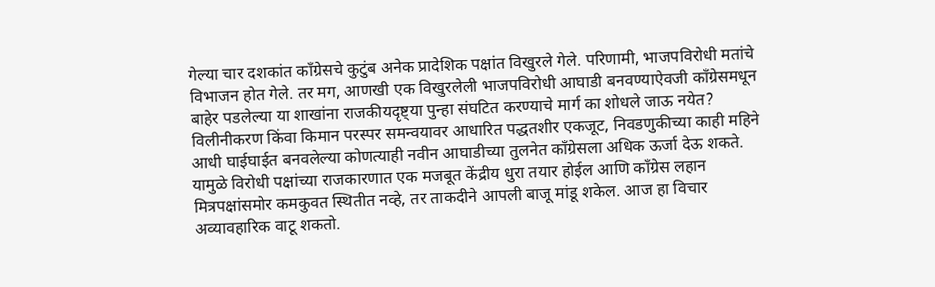गेल्या चार दशकांत काँग्रेसचे कुटुंब अनेक प्रादेशिक पक्षांत विखुरले गेले. परिणामी, भाजपविरोधी मतांचे विभाजन होत गेले. तर मग, आणखी एक विखुरलेली भाजपविरोधी आघाडी बनवण्याऐवजी काँग्रेसमधून बाहेर पडलेल्या या शाखांना राजकीयदृष्ट्या पुन्हा संघटित करण्याचे मार्ग का शोधले जाऊ नयेत? विलीनीकरण किंवा किमान परस्पर समन्वयावर आधारित पद्धतशीर एकजूट, निवडणुकीच्या काही महिने आधी घाईघाईत बनवलेल्या कोणत्याही नवीन आघाडीच्या तुलनेत काँग्रेसला अधिक ऊर्जा देऊ शकते. यामुळे विरोधी पक्षांच्या राजकारणात एक मजबूत केंद्रीय धुरा तयार होईल आणि काँग्रेस लहान मित्रपक्षांसमोर कमकुवत स्थितीत नव्हे, तर ताकदीने आपली बाजू मांडू शकेल. आज हा विचार अव्यावहारिक वाटू शकतो.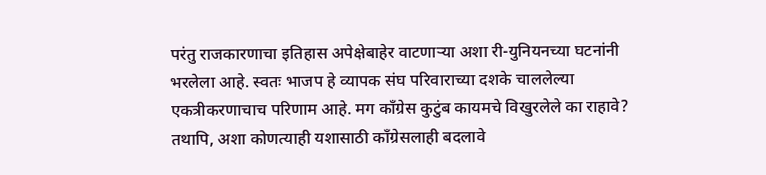परंतु राजकारणाचा इतिहास अपेक्षेबाहेर वाटणाऱ्या अशा री-युनियनच्या घटनांनी भरलेला आहे. स्वतः भाजप हे व्यापक संघ परिवाराच्या दशके चाललेल्या एकत्रीकरणाचाच परिणाम आहे. मग काँग्रेस कुटुंब कायमचे विखुरलेले का राहावे? तथापि, अशा कोणत्याही यशासाठी काँग्रेसलाही बदलावे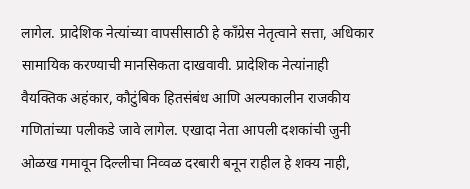लागेल. प्रादेशिक नेत्यांच्या वापसीसाठी हे काँग्रेस नेतृत्वाने सत्ता, अधिकार सामायिक करण्याची मानसिकता दाखवावी. प्रादेशिक नेत्यांनाही वैयक्तिक अहंकार, कौटुंबिक हितसंबंध आणि अल्पकालीन राजकीय गणितांच्या पलीकडे जावे लागेल. एखादा नेता आपली दशकांची जुनी ओळख गमावून दिल्लीचा निव्वळ दरबारी बनून राहील हे शक्य नाही,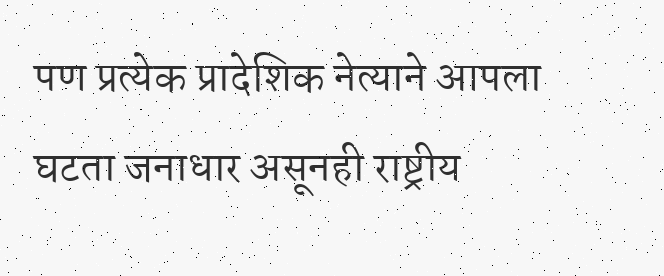पण प्रत्येक प्रादेशिक नेत्याने आपला घटता जनाधार असूनही राष्ट्रीय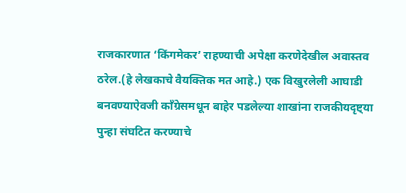राजकारणात ‘किंगमेकर’ राहण्याची अपेक्षा करणेदेखील अवास्तव ठरेल.(हे लेखकाचे वैयक्तिक मत आहे.) एक विखुरलेली आघाडी बनवण्याऐवजी काँग्रेसमधून बाहेर पडलेल्या शाखांना राजकीयदृष्ट्या पुन्हा संघटित करण्याचे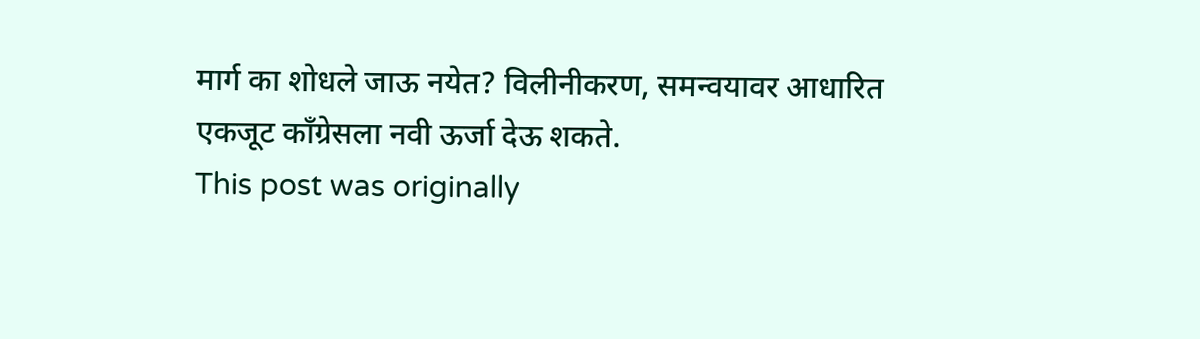मार्ग का शोधले जाऊ नयेत? विलीनीकरण, समन्वयावर आधारित एकजूट काँग्रेसला नवी ऊर्जा देऊ शकते.
This post was originally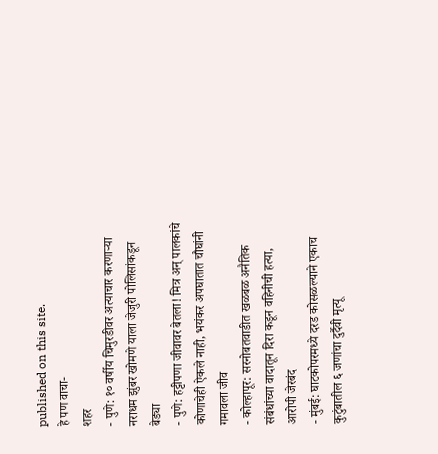published on this site.
हे पण वाचा-
शहर
- पुणे: १० वर्षीय चिमुरडीवर अत्याचार करणाऱ्या नराधम झुंबर खोमणे याला जेजुरी पोलिसांकडून बेड्या
- पुणे: हट्टीपणा जीवावर बेतला! मित्र अन् पालकांचे कोणाचेही ऐकले नाही, भयंकर अपघातात चौघांनी गमावला जीव
- कोल्हापूर: सरनोबतवाडीत खळबळ अनैतिक संबंधांच्या वादातून दिरा कडून वहिनीची हत्या, आरोपी जेरबंद
- मुंबई: घाटकोपरमध्ये दरड कोसळल्याने एकाच कुटुंबातील ६ जणांचा दुर्दैवी मृत्यू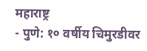महाराष्ट्र
- पुणे: १० वर्षीय चिमुरडीवर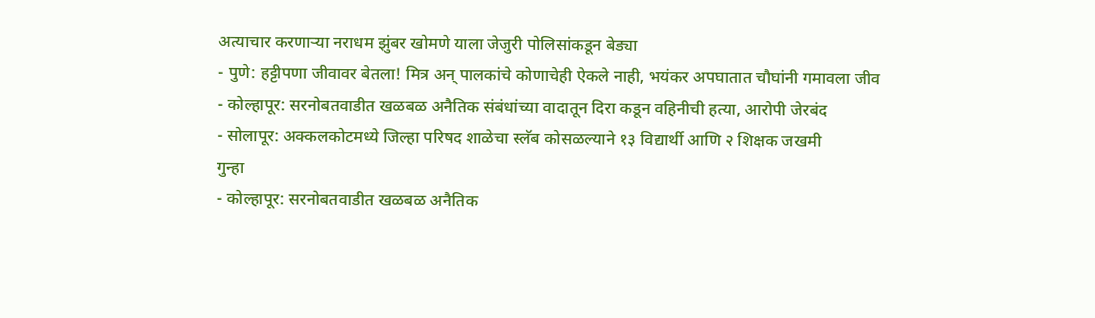अत्याचार करणाऱ्या नराधम झुंबर खोमणे याला जेजुरी पोलिसांकडून बेड्या
- पुणे: हट्टीपणा जीवावर बेतला! मित्र अन् पालकांचे कोणाचेही ऐकले नाही, भयंकर अपघातात चौघांनी गमावला जीव
- कोल्हापूर: सरनोबतवाडीत खळबळ अनैतिक संबंधांच्या वादातून दिरा कडून वहिनीची हत्या, आरोपी जेरबंद
- सोलापूर: अक्कलकोटमध्ये जिल्हा परिषद शाळेचा स्लॅब कोसळल्याने १३ विद्यार्थी आणि २ शिक्षक जखमी
गुन्हा
- कोल्हापूर: सरनोबतवाडीत खळबळ अनैतिक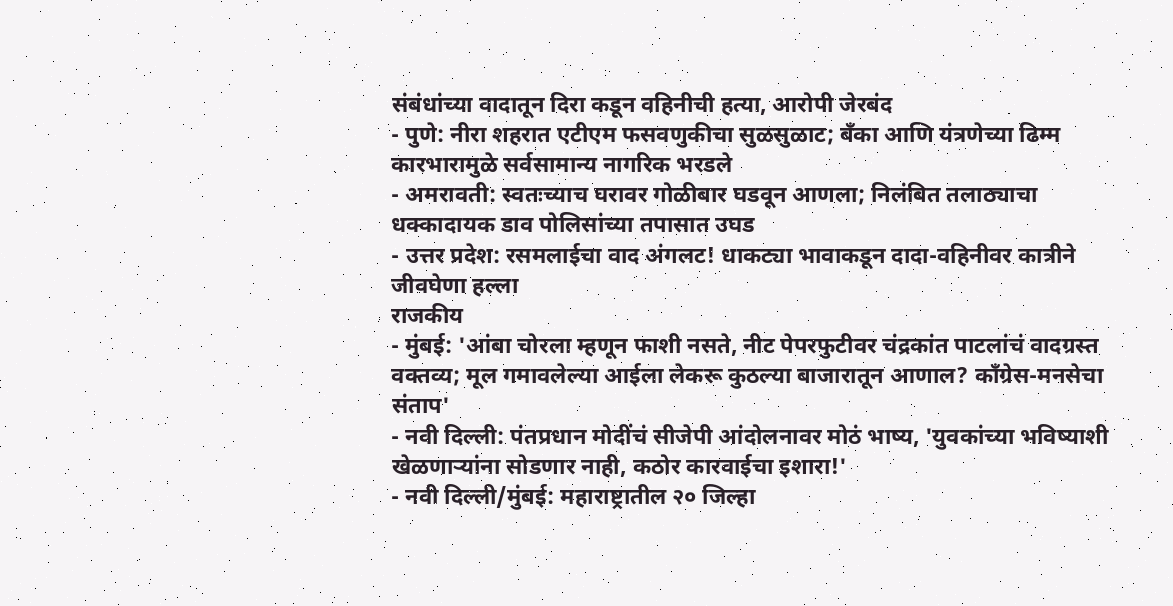संबंधांच्या वादातून दिरा कडून वहिनीची हत्या, आरोपी जेरबंद
- पुणे: नीरा शहरात एटीएम फसवणुकीचा सुळसुळाट; बँका आणि यंत्रणेच्या ढिम्म कारभारामुळे सर्वसामान्य नागरिक भरडले
- अमरावती: स्वतःच्याच घरावर गोळीबार घडवून आणला; निलंबित तलाठ्याचा धक्कादायक डाव पोलिसांच्या तपासात उघड
- उत्तर प्रदेश: रसमलाईचा वाद अंगलट! धाकट्या भावाकडून दादा-वहिनीवर कात्रीने जीवघेणा हल्ला
राजकीय
- मुंबई: 'आंबा चोरला म्हणून फाशी नसते, नीट पेपरफुटीवर चंद्रकांत पाटलांचं वादग्रस्त वक्तव्य; मूल गमावलेल्या आईला लेकरू कुठल्या बाजारातून आणाल? काँग्रेस-मनसेचा संताप'
- नवी दिल्ली: पंतप्रधान मोदींचं सीजेपी आंदोलनावर मोठं भाष्य, 'युवकांच्या भविष्याशी खेळणाऱ्यांना सोडणार नाही, कठोर कारवाईचा इशारा!'
- नवी दिल्ली/मुंबई: महाराष्ट्रातील २० जिल्हा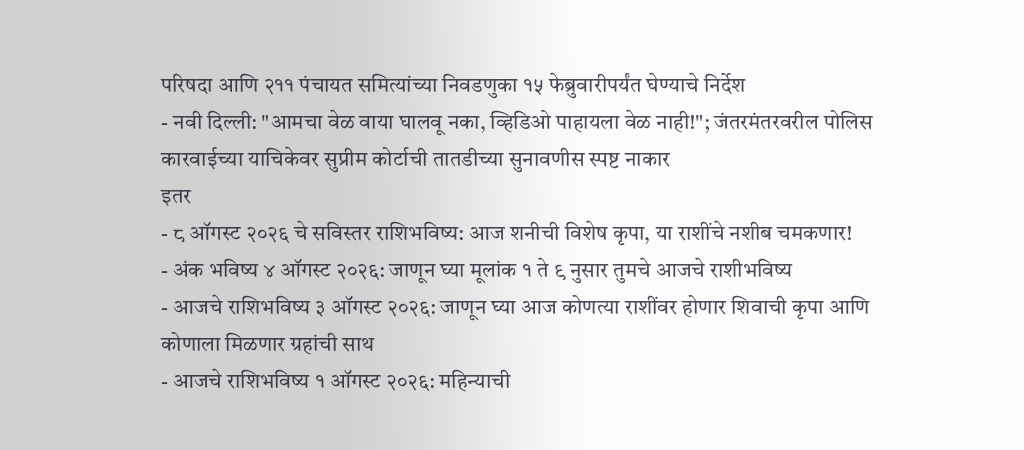परिषदा आणि २११ पंचायत समित्यांच्या निवडणुका १५ फेब्रुवारीपर्यंत घेण्याचे निर्देश
- नवी दिल्ली: "आमचा वेळ वाया घालवू नका, व्हिडिओ पाहायला वेळ नाही!"; जंतरमंतरवरील पोलिस कारवाईच्या याचिकेवर सुप्रीम कोर्टाची तातडीच्या सुनावणीस स्पष्ट नाकार
इतर
- ८ ऑगस्ट २०२६ चे सविस्तर राशिभविष्य: आज शनीची विशेष कृपा, या राशींचे नशीब चमकणार!
- अंक भविष्य ४ ऑगस्ट २०२६: जाणून घ्या मूलांक १ ते ९ नुसार तुमचे आजचे राशीभविष्य
- आजचे राशिभविष्य ३ ऑगस्ट २०२६: जाणून घ्या आज कोणत्या राशींवर होणार शिवाची कृपा आणि कोणाला मिळणार ग्रहांची साथ
- आजचे राशिभविष्य १ ऑगस्ट २०२६: महिन्याची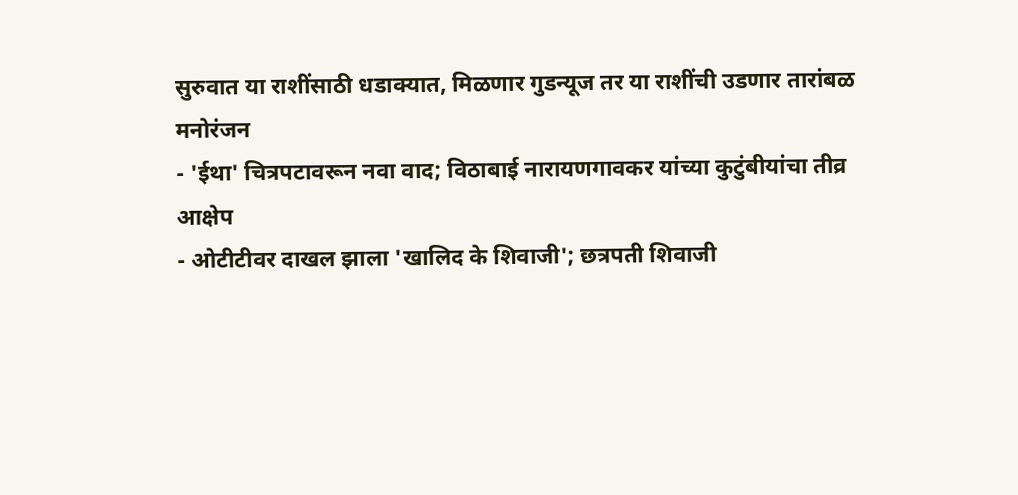सुरुवात या राशींसाठी धडाक्यात, मिळणार गुडन्यूज तर या राशींची उडणार तारांबळ
मनोरंजन
- 'ईथा' चित्रपटावरून नवा वाद; विठाबाई नारायणगावकर यांच्या कुटुंबीयांचा तीव्र आक्षेप
- ओटीटीवर दाखल झाला 'खालिद के शिवाजी'; छत्रपती शिवाजी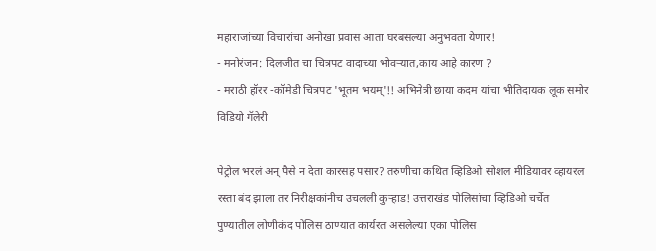महाराजांच्या विचारांचा अनोखा प्रवास आता घरबसल्या अनुभवता येणार!
- मनोरंजन: दिलजीत चा चित्रपट वादाच्या भोवऱ्यात,काय आहे कारण ?
- मराठी हॉरर -कॉमेडी चित्रपट 'भूतम भयम्'!! अभिनेत्री छाया कदम यांचा भीतिदायक लूक समोर
विडियो गॅलेरी

पेट्रोल भरलं अन् पैसे न देता कारसह पसार? तरुणीचा कथित व्हिडिओ सोशल मीडियावर व्हायरल
रस्ता बंद झाला तर निरीक्षकांनीच उचलली कुऱ्हाड! उत्तराखंड पोलिसांचा व्हिडिओ चर्चेत
पुण्यातील लोणीकंद पोलिस ठाण्यात कार्यरत असलेल्या एका पोलिस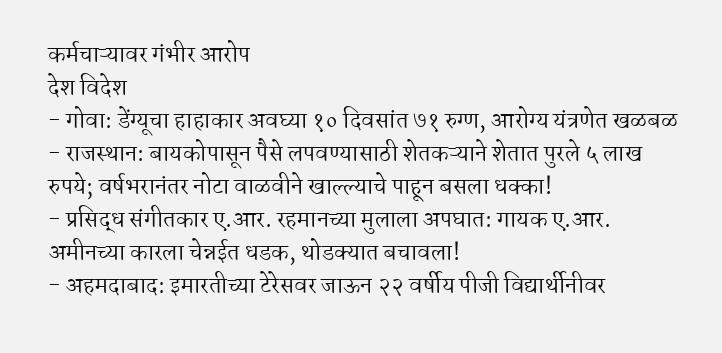कर्मचाऱ्यावर गंभीर आरोप
देश विदेश
- गोवा: डेंग्यूचा हाहाकार अवघ्या १० दिवसांत ७१ रुग्ण, आरोग्य यंत्रणेत खळबळ
- राजस्थान: बायकोपासून पैसे लपवण्यासाठी शेतकऱ्याने शेतात पुरले ५ लाख रुपये; वर्षभरानंतर नोटा वाळवीने खाल्ल्याचे पाहून बसला धक्का!
- प्रसिद्ध संगीतकार ए.आर. रहमानच्या मुलाला अपघात: गायक ए.आर. अमीनच्या कारला चेन्नईत धडक, थोडक्यात बचावला!
- अहमदाबाद: इमारतीच्या टेरेसवर जाऊन २२ वर्षीय पीजी विद्यार्थीनीवर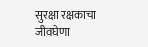सुरक्षा रक्षकाचा जीवघेणा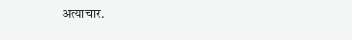अत्याचार.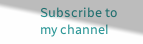Subscribe to my channel